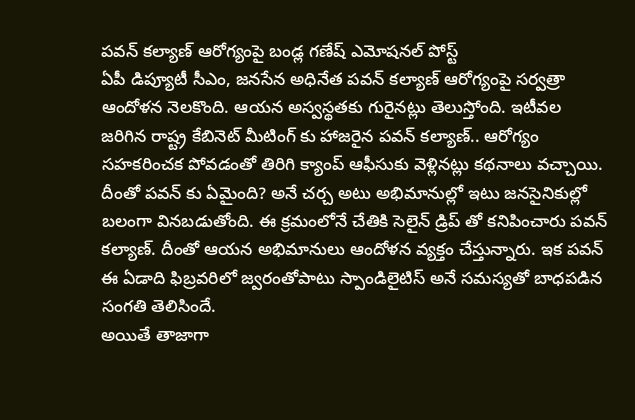పవన్ కల్యాణ్ ఆరోగ్యంపై బండ్ల గణేష్ ఎమోషనల్ పోస్ట్
ఏపీ డిప్యూటీ సీఎం, జనసేన అధినేత పవన్ కల్యాణ్ ఆరోగ్యంపై సర్వత్రా ఆందోళన నెలకొంది. ఆయన అస్వస్థతకు గురైనట్లు తెలుస్తోంది. ఇటీవల జరిగిన రాష్ట్ర కేబినెట్ మీటింగ్ కు హాజరైన పవన్ కల్యాణ్.. ఆరోగ్యం సహకరించక పోవడంతో తిరిగి క్యాంప్ ఆఫీసుకు వెళ్లినట్లు కథనాలు వచ్చాయి. దీంతో పవన్ కు ఏమైంది? అనే చర్చ అటు అభిమానుల్లో ఇటు జనసైనికుల్లో బలంగా వినబడుతోంది. ఈ క్రమంలోనే చేతికి సెలైన్ డ్రిప్ తో కనిపించారు పవన్ కల్యాణ్. దీంతో ఆయన అభిమానులు ఆందోళన వ్యక్తం చేస్తున్నారు. ఇక పవన్ ఈ ఏడాది ఫిబ్రవరిలో జ్వరంతోపాటు స్పాండిలైటిస్ అనే సమస్యతో బాధపడిన సంగతి తెలిసిందే.
అయితే తాజాగా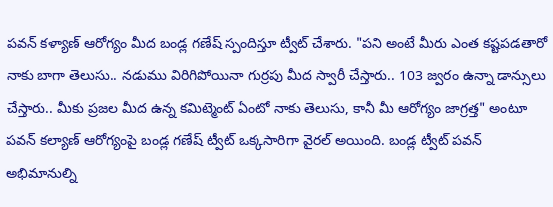పవన్ కళ్యాణ్ ఆరోగ్యం మీద బండ్ల గణేష్ స్పందిస్తూ ట్వీట్ చేశారు. "పని అంటే మీరు ఎంత కష్టపడతారో నాకు బాగా తెలుసు.. నడుము విరిగిపోయినా గుర్రపు మీద స్వారీ చేస్తారు.. 103 జ్వరం ఉన్నా డాన్సులు చేస్తారు.. మీకు ప్రజల మీద ఉన్న కమిట్మెంట్ ఏంటో నాకు తెలుసు, కానీ మీ ఆరోగ్యం జాగ్రత్త" అంటూ పవన్ కల్యాణ్ ఆరోగ్యంపై బండ్ల గణేష్ ట్వీట్ ఒక్కసారిగా వైరల్ అయింది. బండ్ల ట్వీట్ పవన్ అభిమానుల్ని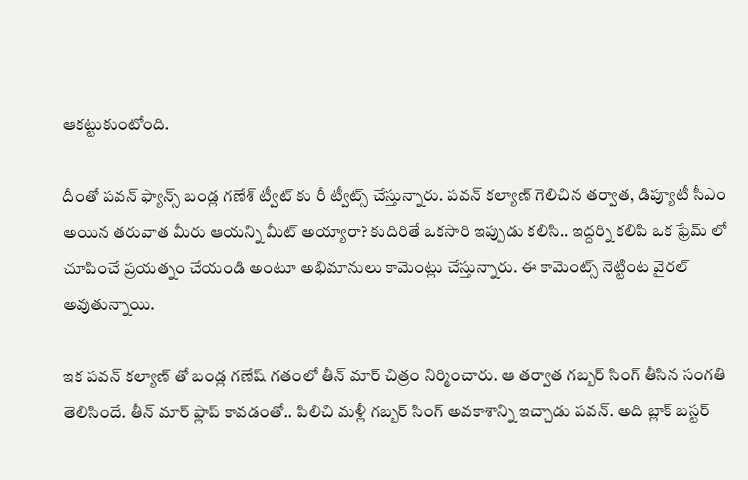ఆకట్టుకుంటోంది.

దీంతో పవన్ ఫ్యాన్స్ బండ్ల గణేశ్ ట్వీట్ కు రీ ట్వీట్స్ చేస్తున్నారు. పవన్ కల్యాణ్ గెలిచిన తర్వాత, డిప్యూటీ సీఎం అయిన తరువాత మీరు ఆయన్ని మీట్ అయ్యారా? కుదిరితే ఒకసారి ఇప్పుడు కలిసి.. ఇద్దర్ని కలిపి ఒక ఫ్రేమ్ లో చూపించే ప్రయత్నం చేయండి అంటూ అభిమానులు కామెంట్లు చేస్తున్నారు. ఈ కామెంట్స్ నెట్టింట వైరల్ అవుతున్నాయి.

ఇక పవన్ కల్యాణ్ తో బండ్ల గణేష్ గతంలో తీన్ మార్ చిత్రం నిర్మించారు. ఆ తర్వాత గబ్బర్ సింగ్ తీసిన సంగతి తెలిసిందే. తీన్ మార్ ఫ్లాప్ కావడంతో.. పిలిచి మళ్లీ గబ్బర్ సింగ్ అవకాశాన్ని ఇచ్చాడు పవన్. అది బ్లాక్ బస్టర్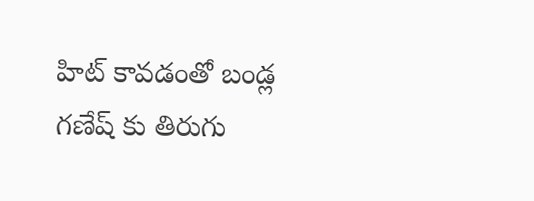హిట్ కావడంతో బండ్ల గణేష్ కు తిరుగు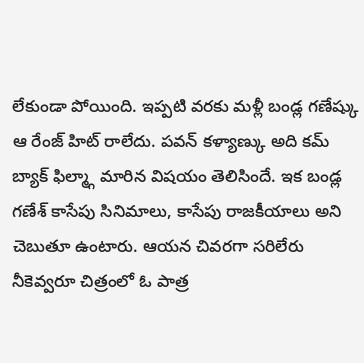లేకుండా పోయింది. ఇప్పటి వరకు మళ్లీ బండ్ల గణేష్కు ఆ రేంజ్ హిట్ రాలేదు. పవన్ కళ్యాణ్కు అది కమ్ బ్యాక్ ఫిల్మ్గా మారిన విషయం తెలిసిందే. ఇక బండ్ల గణేశ్ కాసేపు సినిమాలు, కాసేపు రాజకీయాలు అని చెబుతూ ఉంటారు. ఆయన చివరగా సరిలేరు నీకెవ్వరూ చిత్రంలో ఓ పాత్ర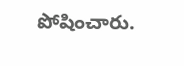పోషించారు.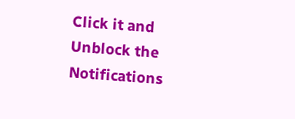Click it and Unblock the Notifications